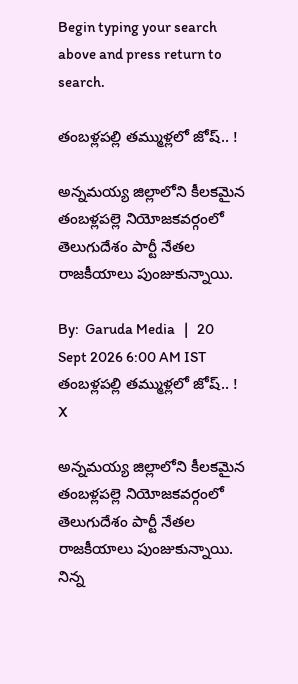Begin typing your search above and press return to search.

తంబ‌ళ్లప‌ల్లి త‌మ్ముళ్ల‌లో జోష్‌.. !

అన్నమయ్య జిల్లాలోని కీల‌క‌మైన‌ తంబళ్లపల్లె నియోజకవర్గంలో తెలుగుదేశం పార్టీ నేత‌ల రాజకీయాలు పుంజుకున్నాయి.

By:  Garuda Media   |   20 Sept 2026 6:00 AM IST
తంబ‌ళ్లప‌ల్లి త‌మ్ముళ్ల‌లో జోష్‌.. !
X

అన్నమయ్య జిల్లాలోని కీల‌క‌మైన‌ తంబళ్లపల్లె నియోజకవర్గంలో తెలుగుదేశం పార్టీ నేత‌ల రాజకీయాలు పుంజుకున్నాయి. నిన్న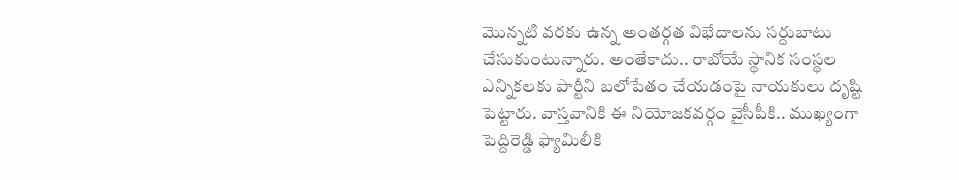మొన్న‌టి వ‌ర‌కు ఉన్న అంతర్గత విభేదాలను సర్దుబాటు చేసుకుంటున్నారు. అంతేకాదు.. రాబోయే స్థానిక సంస్థల ఎన్నికలకు పార్టీని బలోపేతం చేయడంపై నాయ‌కులు దృష్టి పెట్టారు. వాస్త‌వానికి ఈ నియోజ‌క‌వ‌ర్గం వైసీపీకి.. ముఖ్యంగా పెద్దిరెడ్డి ఫ్యామిలీకి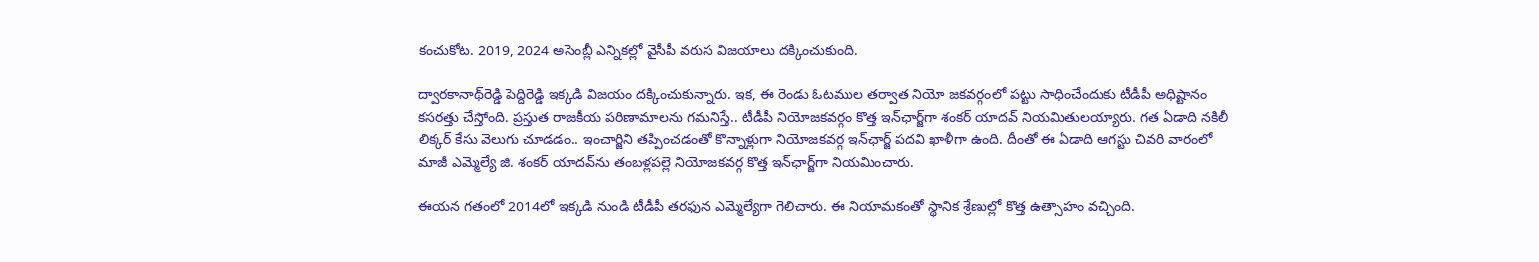కంచుకోట‌. 2019, 2024 అసెంబ్లీ ఎన్నికల్లో వైసీపీ వరుస విజ‌యాలు ద‌క్కించుకుంది.

ద్వార‌కానాథ్‌రెడ్డి పెద్దిరెడ్డి ఇక్క‌డి విజ‌యం ద‌క్కించుకున్నారు. ఇక‌, ఈ రెండు ఓటముల తర్వాత నియో జకవర్గంలో పట్టు సాధించేందుకు టీడీపీ అధిష్టానం కసరత్తు చేస్తోంది. ప్రస్తుత రాజకీయ పరిణామాలను గ‌మ‌నిస్తే.. టీడీపీ నియోజ‌క‌వ‌ర్గం కొత్త ఇన్‌ఛార్జ్‌గా శంకర్ యాదవ్ నియ‌మితుల‌య్యారు. గ‌త ఏడాది న‌కిలీ లిక్క‌ర్ కేసు వెలుగు చూడ‌డం.. ఇంచార్జిని త‌ప్పించ‌డంతో కొన్నాళ్లుగా నియోజకవర్గ ఇన్‌ఛార్జ్ పదవి ఖాళీగా ఉంది. దీంతో ఈ ఏడాది ఆగస్టు చివరి వారంలో మాజీ ఎమ్మెల్యే జి. శంకర్ యాదవ్‌ను తంబళ్లపల్లె నియోజకవర్గ కొత్త ఇన్‌ఛార్జ్‌గా నియమించారు.

ఈయన గతంలో 2014లో ఇక్కడి నుండి టీడీపీ తరఫున ఎమ్మెల్యేగా గెలిచారు. ఈ నియామకంతో స్థానిక శ్రేణుల్లో కొత్త ఉత్సాహం వచ్చింది.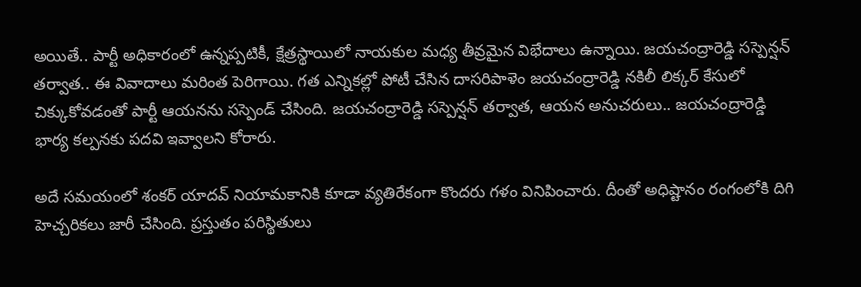అయితే.. పార్టీ అధికారంలో ఉన్నప్పటికీ, క్షేత్రస్థాయిలో నాయకుల మధ్య తీవ్రమైన విభేదాలు ఉన్నాయి. జయచంద్రారెడ్డి సస్పెన్షన్ త‌ర్వాత‌.. ఈ వివాదాలు మ‌రింత పెరిగాయి. గత ఎన్నికల్లో పోటీ చేసిన దాసరిపాళెం జయచంద్రారెడ్డి న‌కిలీ లిక్క‌ర్ కేసులో చిక్కుకోవడంతో పార్టీ ఆయనను సస్పెండ్ చేసింది. జయచంద్రారెడ్డి సస్పెన్షన్ తర్వాత, ఆయన అనుచరులు.. జ‌య‌చంద్రారెడ్డి భార్య కల్పనకు పదవి ఇవ్వాలని కోరారు.

అదే స‌మ‌యంలో శంకర్ యాదవ్ నియామ‌కానికి కూడా వ్య‌తిరేకంగా కొంద‌రు గ‌ళం వినిపించారు. దీంతో అధిష్టానం రంగంలోకి దిగి హెచ్చరికలు జారీ చేసింది. ప్ర‌స్తుతం ప‌రిస్థితులు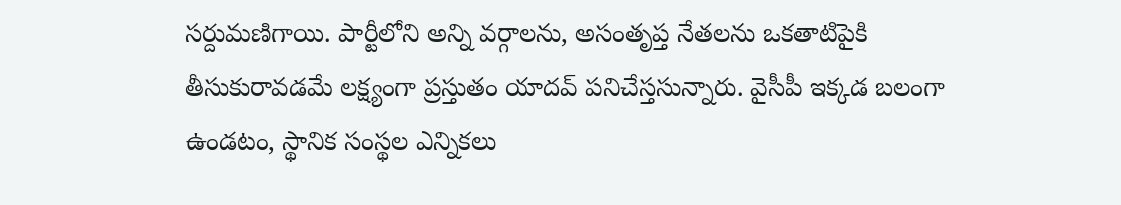స‌ర్దుమ‌ణిగాయి. పార్టీలోని అన్ని వర్గాలను, అసంతృప్త నేతలను ఒకతాటిపైకి తీసుకురావడమే ల‌క్ష్యంగా ప్ర‌స్తుతం యాద‌వ్ ప‌నిచేస్త‌సున్నారు. వైసీపీ ఇక్కడ బలంగా ఉండటం, స్థానిక సంస్థల ఎన్నికలు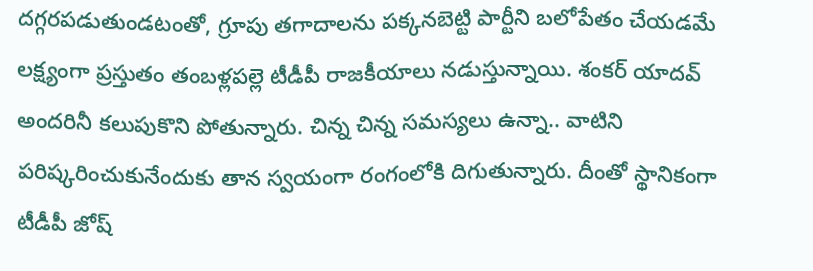దగ్గరపడుతుండటంతో, గ్రూపు తగాదాలను పక్కనబెట్టి పార్టీని బలోపేతం చేయడమే లక్ష్యంగా ప్రస్తుతం తంబళ్లపల్లె టీడీపీ రాజకీయాలు నడుస్తున్నాయి. శంక‌ర్ యాద‌వ్ అంద‌రినీ క‌లుపుకొని పోతున్నారు. చిన్న చిన్న స‌మ‌స్య‌లు ఉన్నా.. వాటిని ప‌రిష్క‌రించుకునేందుకు తాన స్వ‌యంగా రంగంలోకి దిగుతున్నారు. దీంతో స్థానికంగా టీడీపీ జోష్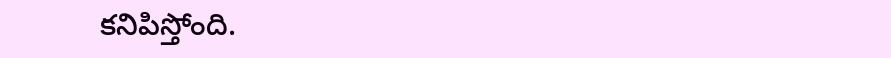క‌నిపిస్తోంది.